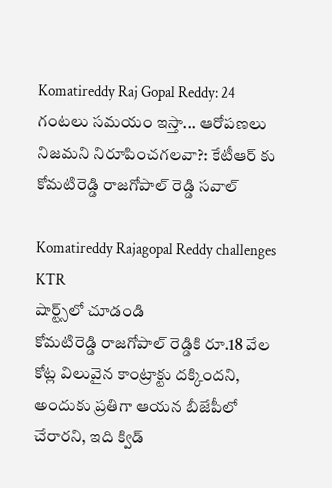Komatireddy Raj Gopal Reddy: 24 గంటలు సమయం ఇస్తా... ఆరోపణలు నిజమని నిరూపించగలవా?: కేటీఆర్ కు కోమటిరెడ్డి రాజగోపాల్ రెడ్డి సవాల్

Komatireddy Rajagopal Reddy challenges KTR
షార్ట్స్‌లో చూడండి
కోమటిరెడ్డి రాజగోపాల్ రెడ్డికి రూ.18 వేల కోట్ల విలువైన కాంట్రాక్టు దక్కిందని, అందుకు ప్రతిగా ఆయన బీజేపీలో చేరారని, ఇది క్విడ్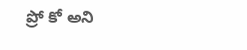ప్రో కో అని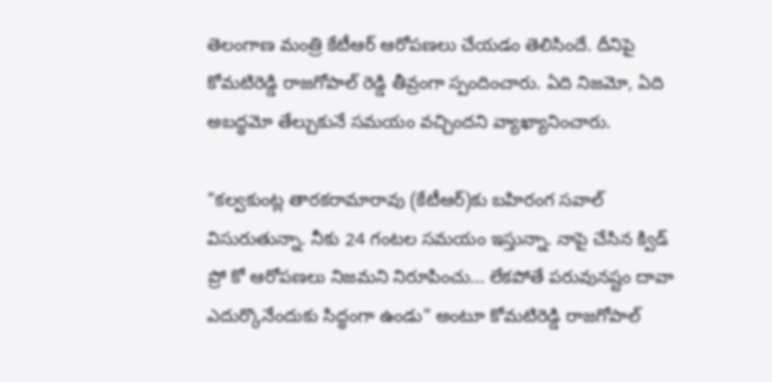తెలంగాణ మంత్రి కేటీఆర్ ఆరోపణలు చేయడం తెలిసిందే. దీనిపై కోమటిరెడ్డి రాజగోపాల్ రెడ్డి తీవ్రంగా స్పందించారు. ఏది నిజమో, ఏది అబద్ధమో తేల్చుకునే సమయం వచ్చిందని వ్యాఖ్యానించారు.

"కల్వకుంట్ల తారకరామారావు (కేటీఆర్)కు బహిరంగ సవాల్ విసురుతున్నా. నీకు 24 గంటల సమయం ఇస్తున్నా. నాపై చేసిన క్విడ్ ప్రో కో ఆరోపణలు నిజమని నిరూపించు... లేకపోతే పరువునష్టం దావా ఎదుర్కొనేందుకు సిద్ధంగా ఉండు" అంటూ కోమటిరెడ్డి రాజగోపాల్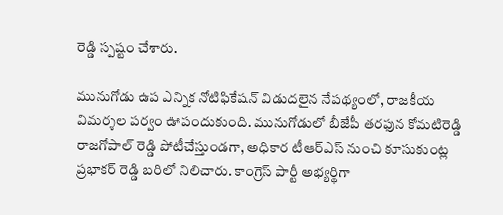రెడ్డి స్పష్టం చేశారు.

మునుగోడు ఉప ఎన్నిక నోటిఫికేషన్ విడుదలైన నేపథ్యంలో, రాజకీయ విమర్శల పర్వం ఊపందుకుంది. మునుగోడులో బీజేపీ తరఫున కోమటిరెడ్డి రాజగోపాల్ రెడ్డి పోటీచేస్తుండగా, అధికార టీఆర్ఎస్ నుంచి కూసుకుంట్ల ప్రభాకర్ రెడ్డి బరిలో నిలిచారు. కాంగ్రెస్ పార్టీ అభ్యర్థిగా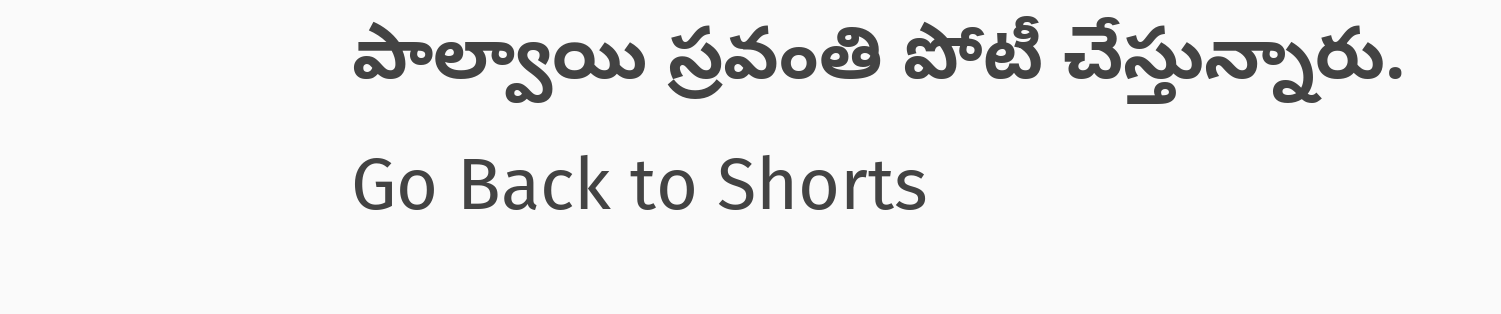పాల్వాయి స్రవంతి పోటీ చేస్తున్నారు.
Go Back to Shorts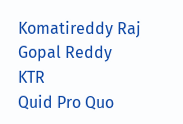Komatireddy Raj Gopal Reddy
KTR
Quid Pro Quo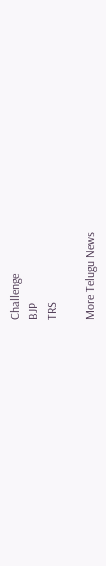Challenge
BJP
TRS

More Telugu News